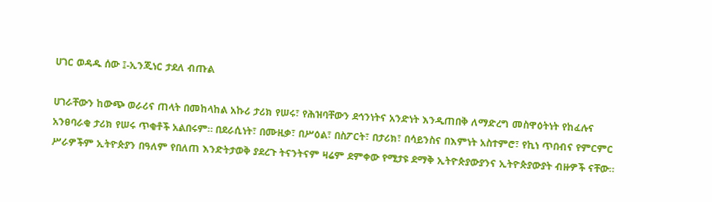ሀገር ወዳዱ ሰው ፤-ኢንጂነር ታደለ ብጡል

ሀገራቸውን ከውጭ ወራሪና ጠላት በመከላከል አኩሪ ታሪክ የሠሩ፣ የሕዝባቸውን ደኅንነትና አንድነት እንዲጠበቅ ለማድረግ መስዋዕትነት የከፈሉና አንፀባራቂ ታሪክ የሠሩ ጥቂቶች አልበሩም። በደራሲነት፣ በሙዚቃ፣ በሥዕል፣ በስፖርት፣ በታሪክ፣ በሳይንስና በእምነት አስተምሮ፣ የኪነ ጥበብና የምርምር ሥራዎችም ኢትዮጵያን በዓለም የበለጠ እንድትታወቅ ያደረጉ ትናንትናም ዛሬም ደምቀው የሚታዩ ደማቅ ኢትዮጵያውያንና ኢትዮጵያውያት ብዙዎች ናቸው።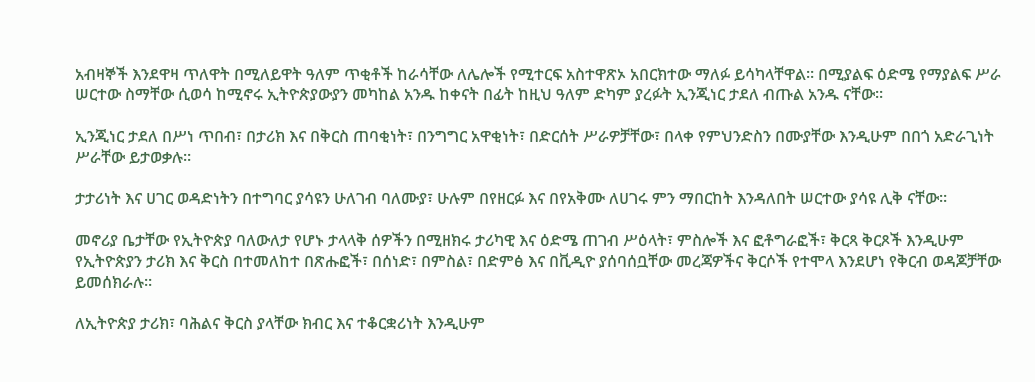አብዛኞች እንደዋዛ ጥለዋት በሚለይዋት ዓለም ጥቂቶች ከራሳቸው ለሌሎች የሚተርፍ አስተዋጽኦ አበርክተው ማለፉ ይሳካላቸዋል። በሚያልፍ ዕድሜ የማያልፍ ሥራ ሠርተው ስማቸው ሲወሳ ከሚኖሩ ኢትዮጵያውያን መካከል አንዱ ከቀናት በፊት ከዚህ ዓለም ድካም ያረፉት ኢንጂነር ታደለ ብጡል አንዱ ናቸው።

ኢንጂነር ታደለ በሥነ ጥበብ፣ በታሪክ እና በቅርስ ጠባቂነት፣ በንግግር አዋቂነት፣ በድርሰት ሥራዎቻቸው፣ በላቀ የምህንድስን በሙያቸው እንዲሁም በበጎ አድራጊነት ሥራቸው ይታወቃሉ።

ታታሪነት እና ሀገር ወዳድነትን በተግባር ያሳዩን ሁለገብ ባለሙያ፣ ሁሉም በየዘርፉ እና በየአቅሙ ለሀገሩ ምን ማበርከት እንዳለበት ሠርተው ያሳዩ ሊቅ ናቸው።

መኖሪያ ቤታቸው የኢትዮጵያ ባለውለታ የሆኑ ታላላቅ ሰዎችን በሚዘክሩ ታሪካዊ እና ዕድሜ ጠገብ ሥዕላት፣ ምስሎች እና ፎቶግራፎች፣ ቅርጻ ቅርጾች እንዲሁም የኢትዮጵያን ታሪክ እና ቅርስ በተመለከተ በጽሑፎች፣ በሰነድ፣ በምስል፣ በድምፅ እና በቪዲዮ ያሰባሰቧቸው መረጃዎችና ቅርሶች የተሞላ እንደሆነ የቅርብ ወዳጆቻቸው ይመሰክራሉ።

ለኢትዮጵያ ታሪክ፣ ባሕልና ቅርስ ያላቸው ክብር እና ተቆርቋሪነት እንዲሁም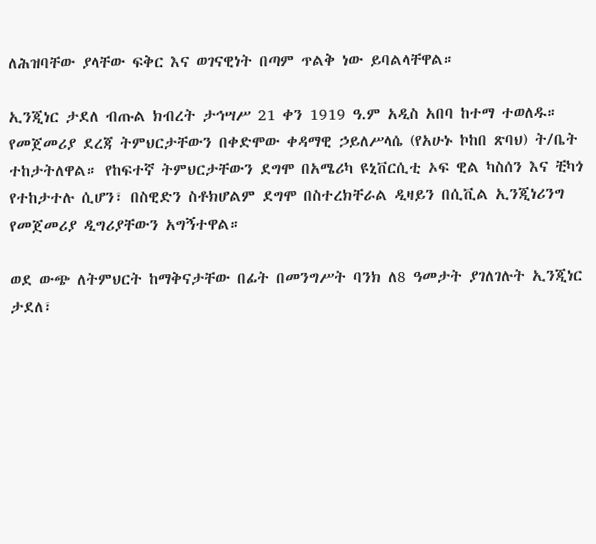ለሕዝባቸው ያላቸው ፍቅር እና ወገናዊነት በጣም ጥልቅ ነው ይባልላቸዋል።

ኢንጂነር ታደለ ብጡል ክብረት ታኅሣሥ 21 ቀን 1919 ዓ.ም አዲስ አበባ ከተማ ተወለዱ። የመጀመሪያ ደረጃ ትምህርታቸውን በቀድሞው ቀዳማዊ ኃይለሥላሴ (የአሁኑ ኮከበ ጽባህ) ት/ቤት ተከታትለዋል። የከፍተኛ ትምህርታቸውን ደግሞ በአሜሪካ ዩኒቨርሲቲ ኦፍ ዊል ካስሰን እና ቺካጎ የተከታተሉ ሲሆን፣ በስዊድን ስቶክሆልም ደግሞ በስተረክቸራል ዲዛይን በሲቪል ኢንጂነሪንግ የመጀመሪያ ዲግሪያቸውን አግኝተዋል።

ወደ ውጭ ለትምህርት ከማቅናታቸው በፊት በመንግሥት ባንክ ለ8 ዓመታት ያገለገሉት ኢንጂነር ታደለ፣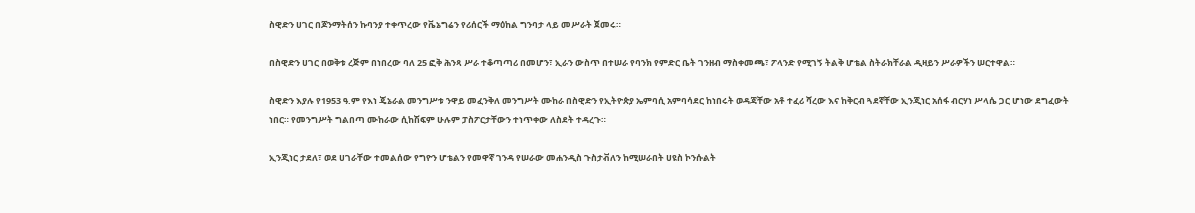ስዊድን ሀገር በጆንማትሰን ኩባንያ ተቀጥረው የቬኔግሬን የሪሰርች ማዕከል ግንባታ ላይ መሥራት ጀመሩ።

በስዊድን ሀገር በወቅቱ ረጅም በነበረው ባለ 25 ፎቅ ሕንጻ ሥራ ተቆጣጣሪ በመሆን፣ ኢራን ውስጥ በተሠራ የባንክ የምድር ቤት ገንዘብ ማስቀመጫ፣ ፖላንድ የሚገኝ ትልቅ ሆቴል ስትራክቸራል ዲዛይን ሥራዎችን ሠርተዋል።

ስዊድን እያሉ የ1953 ዓ.ም የእነ ጄኔራል መንግሥቱ ንዋይ መፈንቅለ መንግሥት ሙከራ በስዊድን የኢትዮጵያ ኤምባሲ አምባሳደር ከነበሩት ወዳጃቸው አቶ ተፈሪ ሻረው እና ከቅርብ ጓደኛቸው ኢንጂነር አሰፋ ብርሃነ ሥላሴ ጋር ሆነው ደግፈውት ነበር። የመንግሥት ግልበጣ ሙከራው ሲከሽፍም ሁሉም ፓስፖርታቸውን ተነጥቀው ለስደት ተዳረጉ።

ኢንጂነር ታደለ፣ ወደ ሀገራቸው ተመልሰው የግዮን ሆቴልን የመዋኛ ገንዳ የሠራው መሐንዲስ ጉስታቭለን ከሚሠራበት ሀዩስ ኮንሱልት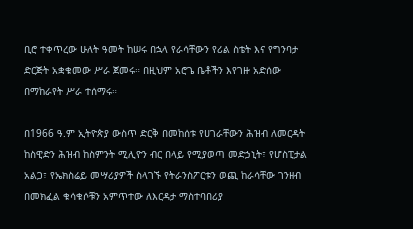ቢሮ ተቀጥረው ሁለት ዓመት ከሠሩ በኋላ የራሳቸውን የሪል ስቴት እና የግንባታ ድርጅት አቋቁመው ሥራ ጀመሩ። በዚህም አሮጌ ቤቶችን እየገዙ አድሰው በማከራየት ሥራ ተሰማሩ።

በ1966 ዓ.ም ኢትዮጵያ ውስጥ ድርቅ በመከሰቱ የሀገራቸውን ሕዝብ ለመርዳት ከስዊድን ሕዝብ ከስምንት ሚሊዮን ብር በላይ የሚያወጣ መድኃኒት፣ የሆስፒታል አልጋ፣ የኤክስሬይ መሣሪያዎች ስላገኙ የትራንስፖርቱን ወጪ ከራሳቸው ገንዘብ በመክፈል ቁሳቁሶቹን አምጥተው ለእርዳታ ማስተባበሪያ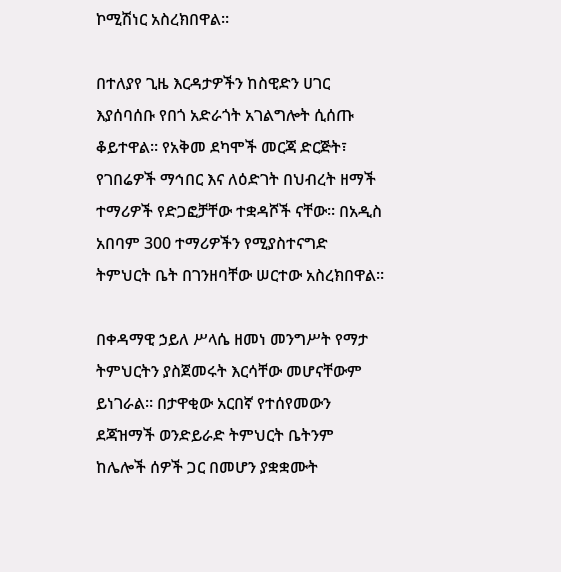ኮሚሽነር አስረክበዋል።

በተለያየ ጊዜ እርዳታዎችን ከስዊድን ሀገር እያሰባሰቡ የበጎ አድራጎት አገልግሎት ሲሰጡ ቆይተዋል። የአቅመ ደካሞች መርጃ ድርጅት፣ የገበሬዎች ማኅበር እና ለዕድገት በህብረት ዘማች ተማሪዎች የድጋፎቻቸው ተቋዳሾች ናቸው። በአዲስ አበባም 300 ተማሪዎችን የሚያስተናግድ ትምህርት ቤት በገንዘባቸው ሠርተው አስረክበዋል።

በቀዳማዊ ኃይለ ሥላሴ ዘመነ መንግሥት የማታ ትምህርትን ያስጀመሩት እርሳቸው መሆናቸውም ይነገራል። በታዋቂው አርበኛ የተሰየመውን ደጃዝማች ወንድይራድ ትምህርት ቤትንም ከሌሎች ሰዎች ጋር በመሆን ያቋቋሙት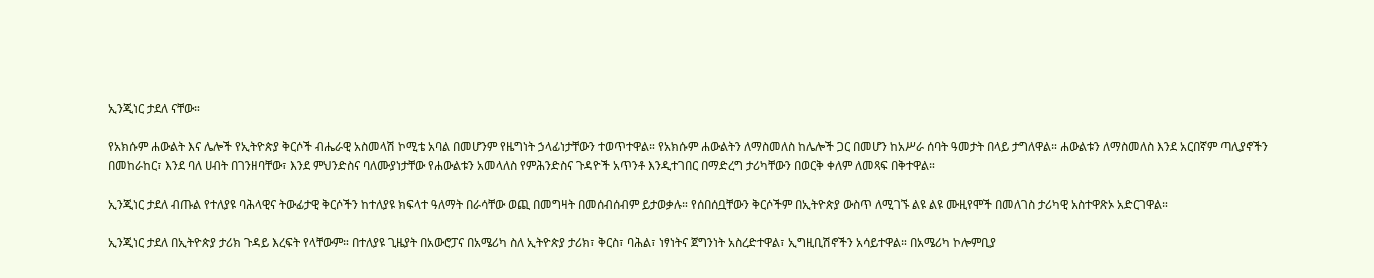ኢንጂነር ታደለ ናቸው።

የአክሱም ሐውልት እና ሌሎች የኢትዮጵያ ቅርሶች ብሔራዊ አስመላሽ ኮሚቴ አባል በመሆንም የዜግነት ኃላፊነታቸውን ተወጥተዋል። የአክሱም ሐውልትን ለማስመለስ ከሌሎች ጋር በመሆን ከአሥራ ሰባት ዓመታት በላይ ታግለዋል። ሐውልቱን ለማስመለስ እንደ አርበኛም ጣሊያኖችን በመከራከር፣ እንደ ባለ ሀብት በገንዘባቸው፣ እንደ ምህንድስና ባለሙያነታቸው የሐውልቱን አመላለስ የምሕንድስና ጉዳዮች አጥንቶ እንዲተገበር በማድረግ ታሪካቸውን በወርቅ ቀለም ለመጻፍ በቅተዋል።

ኢንጂነር ታደለ ብጡል የተለያዩ ባሕላዊና ትውፊታዊ ቅርሶችን ከተለያዩ ክፍላተ ዓለማት በራሳቸው ወጪ በመግዛት በመሰብሰብም ይታወቃሉ። የሰበሰቧቸውን ቅርሶችም በኢትዮጵያ ውስጥ ለሚገኙ ልዩ ልዩ ሙዚየሞች በመለገስ ታሪካዊ አስተዋጽኦ አድርገዋል።

ኢንጂነር ታደለ በኢትዮጵያ ታሪክ ጉዳይ እረፍት የላቸውም። በተለያዩ ጊዜያት በአውሮፓና በአሜሪካ ስለ ኢትዮጵያ ታሪክ፣ ቅርስ፣ ባሕል፣ ነፃነትና ጀግንነት አስረድተዋል፣ ኢግዚቢሽኖችን አሳይተዋል። በአሜሪካ ኮሎምቢያ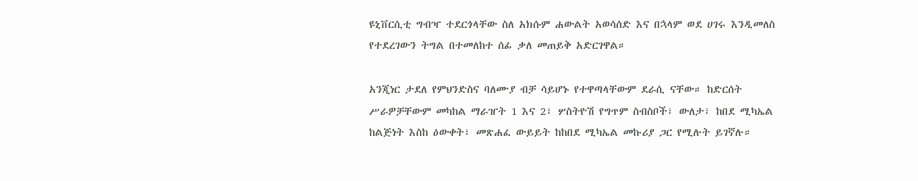ዩኒቨርሲቲ ግብዣ ተደርጎላቸው ስለ አክሱም ሐውልት አወሳሰድ እና በኋላም ወደ ሀገሩ እንዲመለስ የተደረገውን ትግል በተመለከተ ሰፊ ቃለ መጠይቅ አድርገዋል።

አንጂነር ታደለ የምህንድስና ባለሙያ ብቻ ሳይሆኑ የተዋጣላቸውም ደራሲ ናቸው። ከድርሰት ሥራዎቻቸውም መካከል ማራዠት 1 እና 2፣ ሦስትዮሽ የግጥም ስብስቦች፣ ውለታ፣ ከበደ ሚካኤል ከልጅነት እስከ ዕውቀት፣ መጽሐፈ ውይይት ከከበደ ሚካኤል መኩሪያ ጋር የሚሉት ይገኛሉ።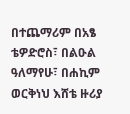በተጨማሪም በአፄ ቴዎድሮስ፣ በልዑል ዓለማየሁ፣ በሐኪም ወርቅነህ እሸቴ ዙሪያ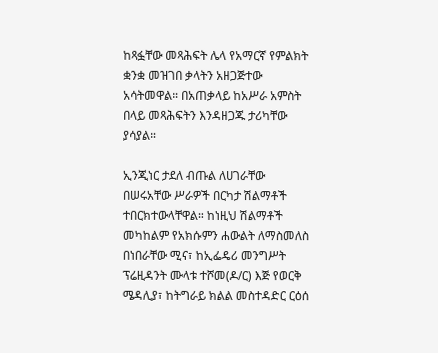ከጻፏቸው መጻሕፍት ሌላ የአማርኛ የምልክት ቋንቋ መዝገበ ቃላትን አዘጋጅተው አሳትመዋል። በአጠቃላይ ከአሥራ አምስት በላይ መጻሕፍትን እንዳዘጋጁ ታሪካቸው ያሳያል።

ኢንጂነር ታደለ ብጡል ለሀገራቸው በሠሩአቸው ሥራዎች በርካታ ሽልማቶች ተበርክተውላቸዋል። ከነዚህ ሽልማቶች መካከልም የአክሱምን ሐውልት ለማስመለስ በነበራቸው ሚና፣ ከኢፌዴሪ መንግሥት ፕሬዚዳንት ሙላቱ ተሾመ(ዶ/ር) እጅ የወርቅ ሜዳሊያ፣ ከትግራይ ክልል መስተዳድር ርዕሰ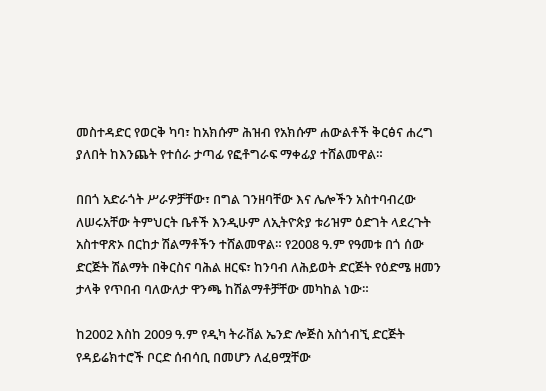መስተዳድር የወርቅ ካባ፣ ከአክሱም ሕዝብ የአክሱም ሐውልቶች ቅርፅና ሐረግ ያለበት ከእንጨት የተሰራ ታጣፊ የፎቶግራፍ ማቀፊያ ተሸልመዋል።

በበጎ አድራጎት ሥራዎቻቸው፣ በግል ገንዘባቸው እና ሌሎችን አስተባብረው ለሠሩአቸው ትምህርት ቤቶች እንዲሁም ለኢትዮጵያ ቱሪዝም ዕድገት ላደረጉት አስተዋጽኦ በርከታ ሽልማቶችን ተሸልመዋል። የ2008 ዓ.ም የዓመቱ በጎ ሰው ድርጅት ሽልማት በቅርስና ባሕል ዘርፍ፣ ከንባብ ለሕይወት ድርጅት የዕድሜ ዘመን ታላቅ የጥበብ ባለውለታ ዋንጫ ከሽልማቶቻቸው መካከል ነው።

ከ2002 እስከ 2009 ዓ.ም የዲካ ትራቨል ኤንድ ሎጅስ አስጎብኚ ድርጅት የዳይሬክተሮች ቦርድ ሰብሳቢ በመሆን ለፈፀሟቸው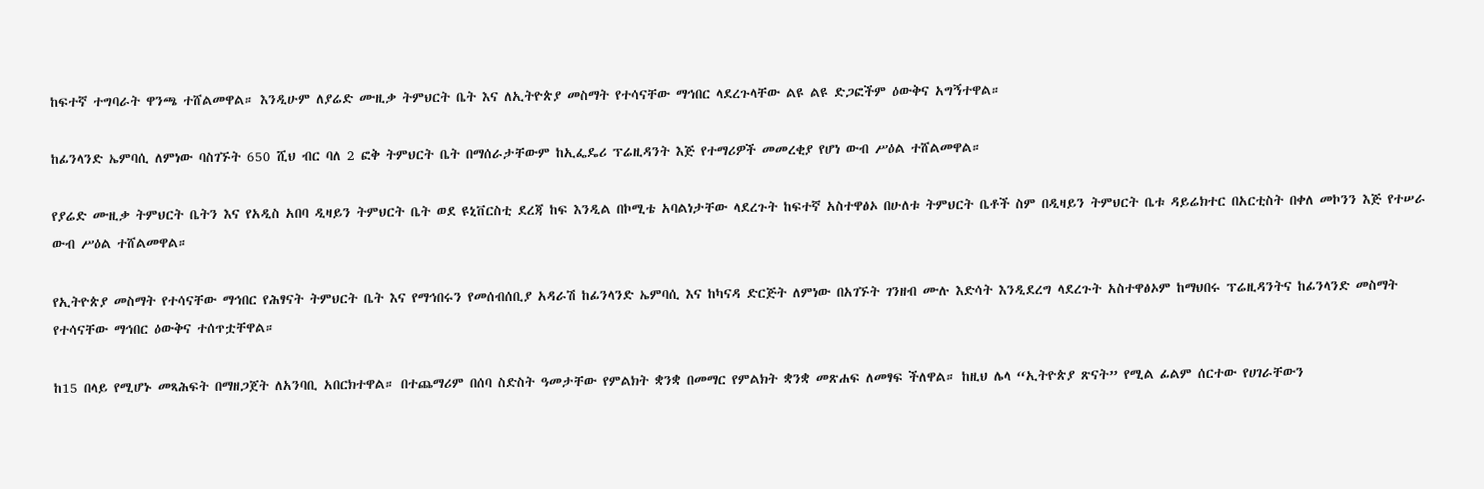ከፍተኛ ተግባራት ዋንጫ ተሸልመዋል። እንዲሁም ለያሬድ ሙዚቃ ትምህርት ቤት እና ለኢትዮጵያ መስማት የተሳናቸው ማኅበር ላደረጉላቸው ልዩ ልዩ ድጋፎችም ዕውቅና አግኝተዋል።

ከፊንላንድ ኤምባሲ ለምነው ባስገኙት 650 ሺህ ብር ባለ 2 ፎቅ ትምህርት ቤት በማሰራታቸውም ከኢፌዴሪ ፕሬዚዳንት እጅ የተማሪዎች መመረቂያ የሆነ ውብ ሥዕል ተሸልመዋል።

የያሬድ ሙዚቃ ትምህርት ቤትን እና የአዲስ አበባ ዲዛይን ትምህርት ቤት ወደ ዩኒቨርስቲ ደረጃ ከፍ እንዲል በኮሚቴ አባልነታቸው ላደረጉት ከፍተኛ አስተዋፅኦ በሁለቱ ትምህርት ቤቶች ስም በዲዛይን ትምህርት ቤቱ ዳይሬክተር በአርቲስት በቀለ መኮንን እጅ የተሠራ ውብ ሥዕል ተሸልመዋል።

የኢትዮጵያ መስማት የተሳናቸው ማኅበር የሕፃናት ትምህርት ቤት እና የማኅበሩን የመሰብሰቢያ አዳራሽ ከፊንላንድ ኤምባሲ እና ከካናዳ ድርጅት ለምነው በአገኙት ገንዘብ ሙሉ እድሳት እንዲደረግ ላደረጉት አስተዋፅኦም ከማህበሩ ፕሬዚዳንትና ከፊንላንድ መስማት የተሳናቸው ማኅበር ዕውቅና ተሰጥቷቸዋል።

ከ15 በላይ የሚሆኑ መጻሕፍት በማዘጋጀት ለአንባቢ አበርክተዋል። በተጨማሪም በሰባ ስድስት ዓመታቸው የምልክት ቋንቋ በመማር የምልክት ቋንቋ መጽሐፍ ለመፃፍ ችለዋል። ከዚህ ሌላ “ኢትዮጵያ ጽናት” የሚል ፊልም ሰርተው የሀገራቸውን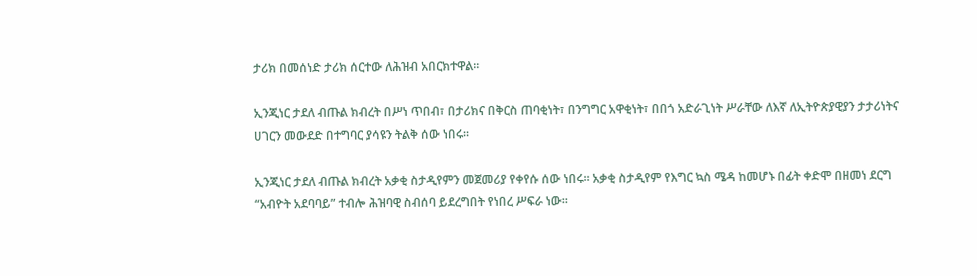ታሪክ በመሰነድ ታሪክ ሰርተው ለሕዝብ አበርክተዋል።

ኢንጂነር ታደለ ብጡል ክብረት በሥነ ጥበብ፣ በታሪክና በቅርስ ጠባቂነት፣ በንግግር አዋቂነት፣ በበጎ አድራጊነት ሥራቸው ለእኛ ለኢትዮጵያዊያን ታታሪነትና ሀገርን መውደድ በተግባር ያሳዩን ትልቅ ሰው ነበሩ።

ኢንጂነር ታደለ ብጡል ክብረት አቃቂ ስታዲየምን መጀመሪያ የቀየሱ ሰው ነበሩ። አቃቂ ስታዲየም የእግር ኳስ ሜዳ ከመሆኑ በፊት ቀድሞ በዘመነ ደርግ “አብዮት አደባባይ” ተብሎ ሕዝባዊ ስብሰባ ይደረግበት የነበረ ሥፍራ ነው።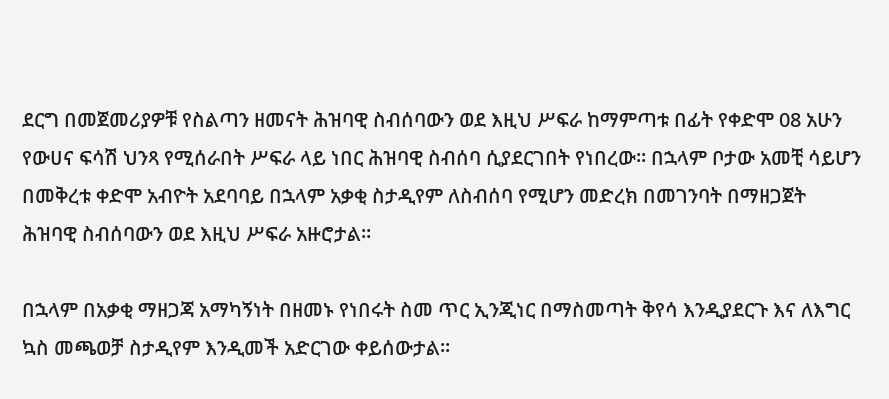ደርግ በመጀመሪያዎቹ የስልጣን ዘመናት ሕዝባዊ ስብሰባውን ወደ እዚህ ሥፍራ ከማምጣቱ በፊት የቀድሞ 08 አሁን የውሀና ፍሳሽ ህንጻ የሚሰራበት ሥፍራ ላይ ነበር ሕዝባዊ ስብሰባ ሲያደርገበት የነበረው። በኋላም ቦታው አመቺ ሳይሆን በመቅረቱ ቀድሞ አብዮት አደባባይ በኋላም አቃቂ ስታዲየም ለስብሰባ የሚሆን መድረክ በመገንባት በማዘጋጀት ሕዝባዊ ስብሰባውን ወደ እዚህ ሥፍራ አዙሮታል።

በኋላም በአቃቂ ማዘጋጃ አማካኝነት በዘመኑ የነበሩት ስመ ጥር ኢንጂነር በማስመጣት ቅየሳ እንዲያደርጉ እና ለእግር ኳስ መጫወቻ ስታዲየም እንዲመች አድርገው ቀይሰውታል።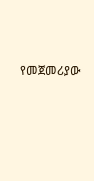የመጀመሪያው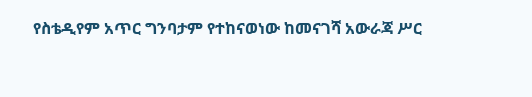የስቴዲየም አጥር ግንባታም የተከናወነው ከመናገሻ አውራጃ ሥር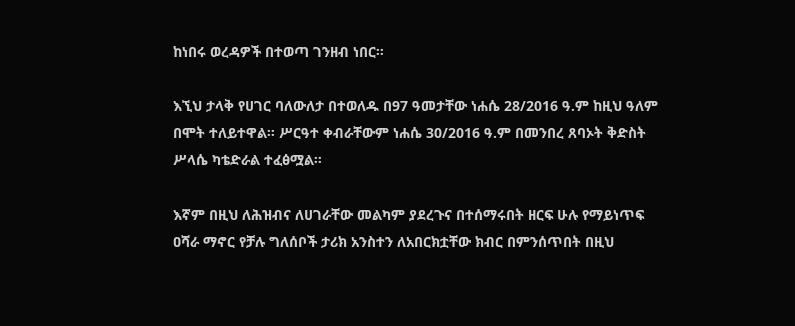ከነበሩ ወረዳዎች በተወጣ ገንዘብ ነበር።

እኚህ ታላቅ የሀገር ባለውለታ በተወለዱ በ97 ዓመታቸው ነሐሴ 28/2016 ዓ.ም ከዚህ ዓለም በሞት ተለይተዋል። ሥርዓተ ቀብራቸውም ነሐሴ 30/2016 ዓ.ም በመንበረ ጸባኦት ቅድስት ሥላሴ ካቴድራል ተፈፅሟል።

እኛም በዚህ ለሕዝብና ለሀገራቸው መልካም ያደረጉና በተሰማሩበት ዘርፍ ሁሉ የማይነጥፍ ዐሻራ ማኖር የቻሉ ግለሰቦች ታሪክ አንስተን ለአበርክቷቸው ክብር በምንሰጥበት በዚህ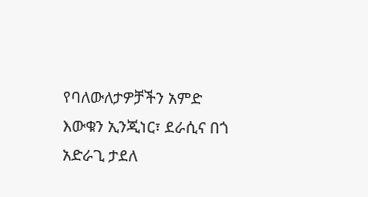የባለውለታዎቻችን አምድ እውቁን ኢንጂነር፣ ደራሲና በጎ አድራጊ ታደለ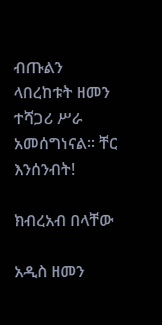ብጡልን ላበረከቱት ዘመን ተሻጋሪ ሥራ አመሰግነናል። ቸር እንሰንብት!

ክብረአብ በላቸው

አዲስ ዘመን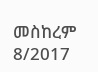መስከረም 8/2017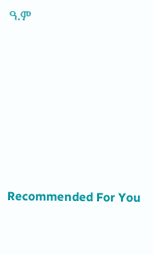ዓ.ም









Recommended For You